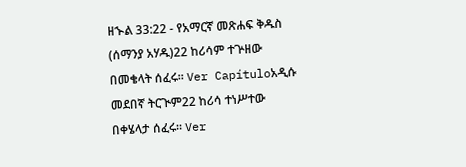ዘኍል 33:22 - የአማርኛ መጽሐፍ ቅዱስ (ሰማንያ አሃዱ)22 ከሪሳም ተጕዘው በመቄላት ሰፈሩ። Ver Capítuloአዲሱ መደበኛ ትርጒም22 ከሪሳ ተነሥተው በቀሄላታ ሰፈሩ። Ver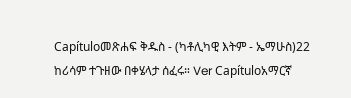Capítuloመጽሐፍ ቅዱስ - (ካቶሊካዊ እትም - ኤማሁስ)22 ከሪሳም ተጉዘው በቀሄላታ ሰፈሩ። Ver Capítuloአማርኛ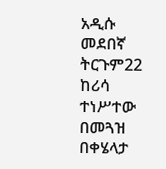አዲሱ መደበኛ ትርጉም22 ከሪሳ ተነሥተው በመጓዝ በቀሄላታ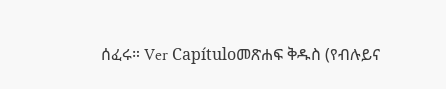ሰፈሩ። Ver Capítuloመጽሐፍ ቅዱስ (የብሉይና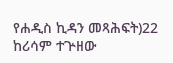የሐዲስ ኪዳን መጻሕፍት)22 ከሪሳም ተጕዘው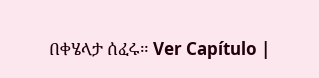በቀሄላታ ሰፈሩ። Ver Capítulo |